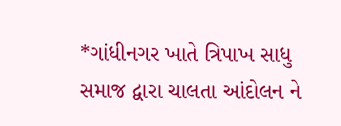*ગાંધીનગર ખાતે ત્રિપાખ સાધુ સમાજ દ્વારા ચાલતા આંદોલન ને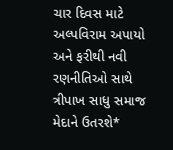ચાર દિવસ માટે અલ્પવિરામ અપાયો અને ફરીથી નવી રણનીતિઓ સાથે ત્રીપાખ સાધુ સમાજ મેદાને ઉતરશે*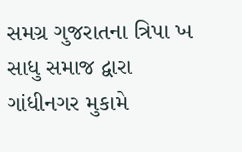સમગ્ર ગુજરાતના ત્રિપા ખ સાધુ સમાજ દ્વારા ગાંધીનગર મુકામે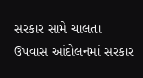સરકાર સામે ચાલતા ઉપવાસ આંદોલનમાં સરકાર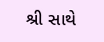શ્રી સાથે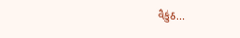વૈકુંઠ...